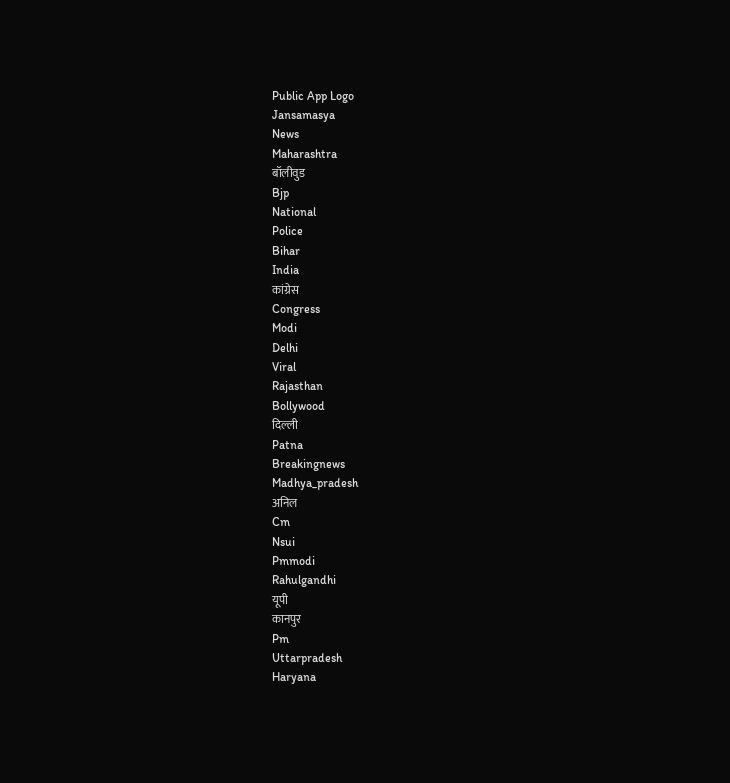Public App Logo
Jansamasya
News
Maharashtra
बॉलीवुड
Bjp
National
Police
Bihar
India
कांग्रेस
Congress
Modi
Delhi
Viral
Rajasthan
Bollywood
दिल्ली
Patna
Breakingnews
Madhya_pradesh
अनिल
Cm
Nsui
Pmmodi
Rahulgandhi
यूपी
कानपुर
Pm
Uttarpradesh
Haryana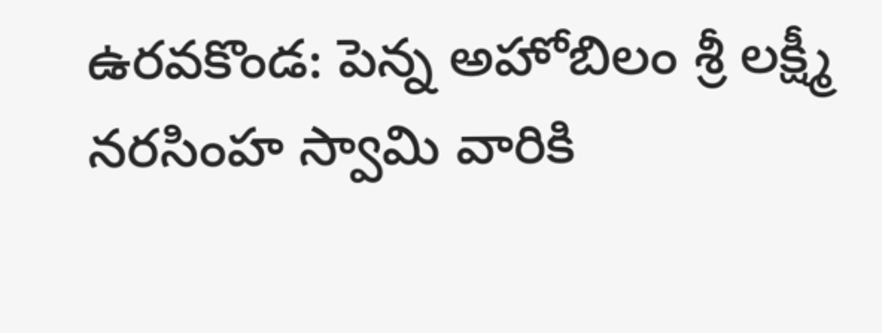ఉరవకొండ: పెన్న అహోబిలం శ్రీ లక్ష్మీ నరసింహ స్వామి వారికి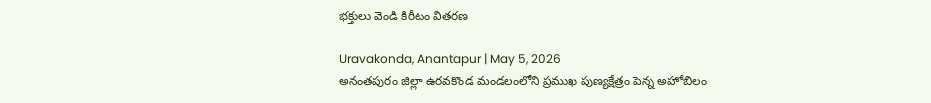భక్తులు వెండి కిరీటం వితరణ

Uravakonda, Anantapur | May 5, 2026
అనంతపురం జిల్లా ఉరవకొండ మండలంలోని ప్రముఖ పుణ్యక్షేత్రం పెన్న అహోబిలం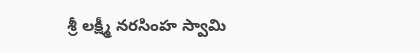శ్రీ లక్ష్మీ నరసింహ స్వామి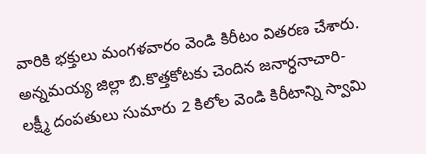వారికి భక్తులు మంగళవారం వెండి కిరీటం వితరణ చేశారు. అన్నమయ్య జిల్లా బి.కొత్తకోటకు చెందిన జనార్ధనాచారి-లక్ష్మీ దంపతులు సుమారు 2 కిలోల వెండి కిరీటాన్ని స్వామి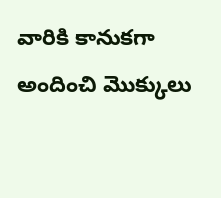వారికి కానుకగా అందించి మొక్కులు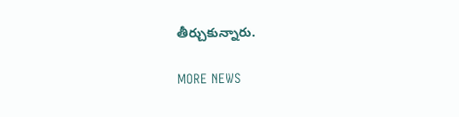తీర్చుకున్నారు.

MORE NEWS